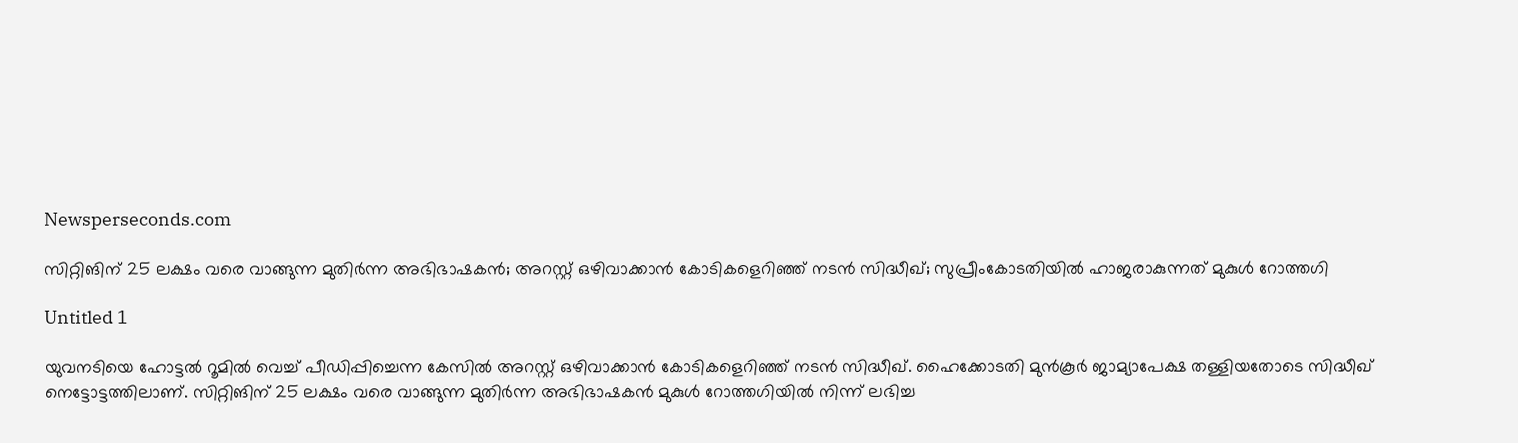Newsperseconds.com

സിറ്റിങിന് 25 ലക്ഷം വരെ വാങ്ങുന്ന മുതിര്‍ന്ന അഭിഭാഷകന്‍; അറസ്റ്റ് ഒഴിവാക്കാന്‍ കോടികളെറിഞ്ഞ് നടന്‍ സിദ്ധീഖ്; സുപ്രീംകോടതിയില്‍ ഹാജരാകുന്നത് മുകുള്‍ റോത്തഗി

Untitled 1

യുവനടിയെ ഹോട്ടല്‍ റൂമില്‍ വെച്ച് പീഡിപ്പിച്ചെന്ന കേസില്‍ അറസ്റ്റ് ഒഴിവാക്കാന്‍ കോടികളെറിഞ്ഞ് നടന്‍ സിദ്ധീഖ്. ഹൈക്കോടതി മുന്‍കൂര്‍ ജാമ്യാപേക്ഷ തള്ളിയതോടെ സിദ്ധീഖ് നെട്ടോട്ടത്തിലാണ്. സിറ്റിങിന് 25 ലക്ഷം വരെ വാങ്ങുന്ന മുതിര്‍ന്ന അഭിഭാഷകന്‍ മുകുള്‍ റോത്തഗിയില്‍ നിന്ന് ലഭിച്ച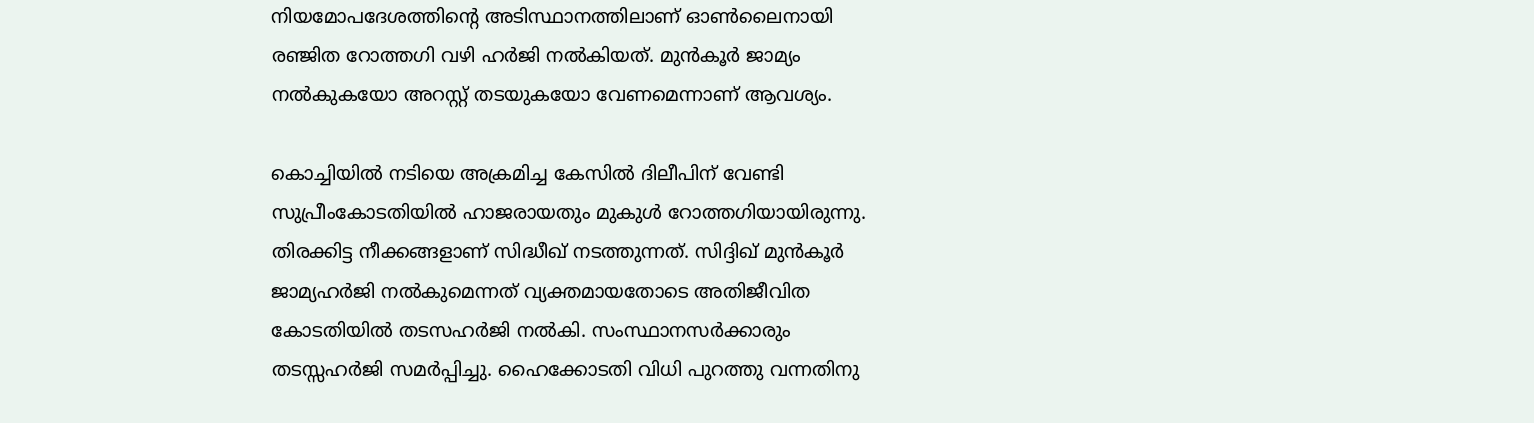നിയമോപദേശത്തിന്റെ അടിസ്ഥാനത്തിലാണ് ഓണ്‍ലൈനായി രഞ്ജിത റോത്തഗി വഴി ഹര്‍ജി നല്‍കിയത്. മുന്‍കൂര്‍ ജാമ്യം നല്‍കുകയോ അറസ്റ്റ് തടയുകയോ വേണമെന്നാണ് ആവശ്യം.

കൊച്ചിയില്‍ നടിയെ അക്രമിച്ച കേസില്‍ ദിലീപിന് വേണ്ടി സുപ്രീംകോടതിയില്‍ ഹാജരായതും മുകുള്‍ റോത്തഗിയായിരുന്നു. തിരക്കിട്ട നീക്കങ്ങളാണ് സിദ്ധീഖ് നടത്തുന്നത്. സിദ്ദിഖ് മുന്‍കൂര്‍ ജാമ്യഹര്‍ജി നല്‍കുമെന്നത് വ്യക്തമായതോടെ അതിജീവിത കോടതിയില്‍ തടസഹര്‍ജി നല്‍കി. സംസ്ഥാനസര്‍ക്കാരും തടസ്സഹര്‍ജി സമര്‍പ്പിച്ചു. ഹൈക്കോടതി വിധി പുറത്തു വന്നതിനു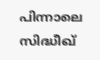പിന്നാലെ സിദ്ധീഖ്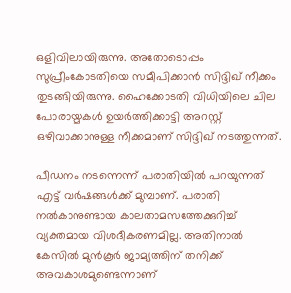ഒളിവിലായിരുന്നു. അതോടൊപ്പം സുപ്രീംകോടതിയെ സമീപിക്കാന്‍ സിദ്ദിഖ് നീക്കം തുടങ്ങിയിരുന്നു. ഹൈക്കോടതി വിധിയിലെ ചില പോരായ്മകള്‍ ഉയര്‍ത്തിക്കാട്ടി അറസ്റ്റ് ഒഴിവാക്കാനുള്ള നീക്കമാണ് സിദ്ദിഖ് നടത്തുന്നത്.

പീഡനം നടന്നെന്ന് പരാതിയില്‍ പറയുന്നത് എട്ട് വര്‍ഷങ്ങള്‍ക്ക് മുമ്പാണ്. പരാതി നല്‍കാനുണ്ടായ കാലതാമസത്തേക്കുറിച്ച് വ്യക്തമായ വിശദീകരണമില്ല. അതിനാല്‍ കേസില്‍ മുന്‍കൂര്‍ ജാമ്യത്തിന് തനിക്ക് അവകാശമുണ്ടെന്നാണ്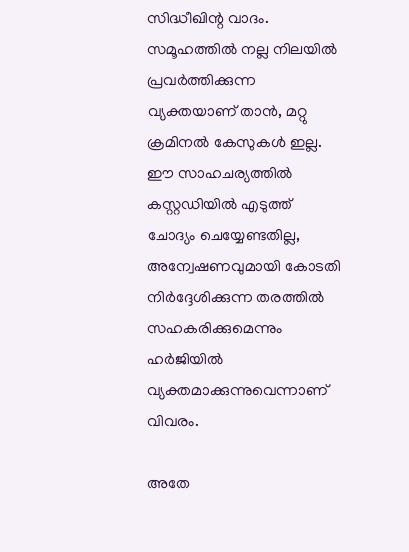സിദ്ധീഖിന്റ വാദം. സമൂഹത്തില്‍ നല്ല നിലയില്‍ പ്രവര്‍ത്തിക്കുന്ന വ്യക്തയാണ് താന്‍, മറ്റു ക്രമിനല്‍ കേസുകള്‍ ഇല്ല. ഈ സാഹചര്യത്തില്‍ കസ്റ്റഡിയില്‍ എടുത്ത് ചോദ്യം ചെയ്യേണ്ടതില്ല, അന്വേഷണവുമായി കോടതി നിര്‍ദ്ദേശിക്കുന്ന തരത്തില്‍ സഹകരിക്കുമെന്നും ഹര്‍ജിയില്‍ വ്യക്തമാക്കുന്നുവെന്നാണ് വിവരം.

അതേ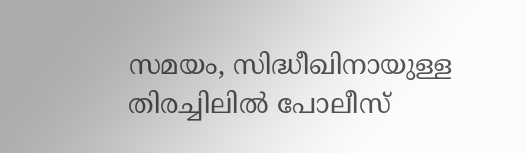സമയം, സിദ്ധീഖിനായുള്ള തിരച്ചിലില്‍ പോലീസ്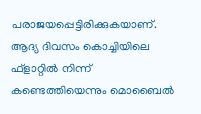പരാജയപ്പെട്ടിരിക്കുകയാണ്. ആദ്യ ദിവസം കൊച്ചിയിലെ ഫ്‌ളാറ്റില്‍ നിന്ന് കണ്ടെത്തിയെന്നും മൊബൈല്‍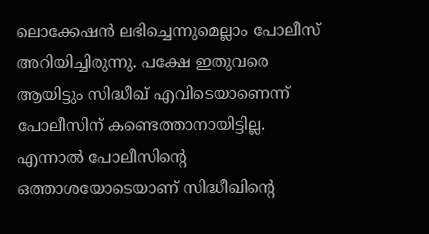ലൊക്കേഷന്‍ ലഭിച്ചെന്നുമെല്ലാം പോലീസ് അറിയിച്ചിരുന്നു. പക്ഷേ ഇതുവരെ ആയിട്ടും സിദ്ധീഖ് എവിടെയാണെന്ന് പോലീസിന് കണ്ടെത്താനായിട്ടില്ല. എന്നാല്‍ പോലീസിന്റെ ഒത്താശയോടെയാണ് സിദ്ധീഖിന്റെ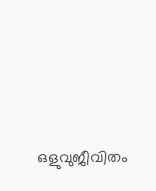ഒളുവുജീവിതം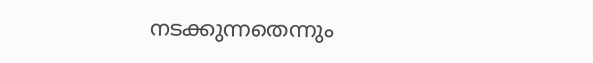നടക്കുന്നതെന്നും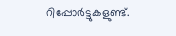റിപ്പോര്‍ട്ടുകളുണ്ട്.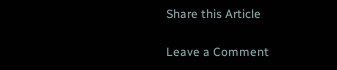Share this Article

Leave a Comment